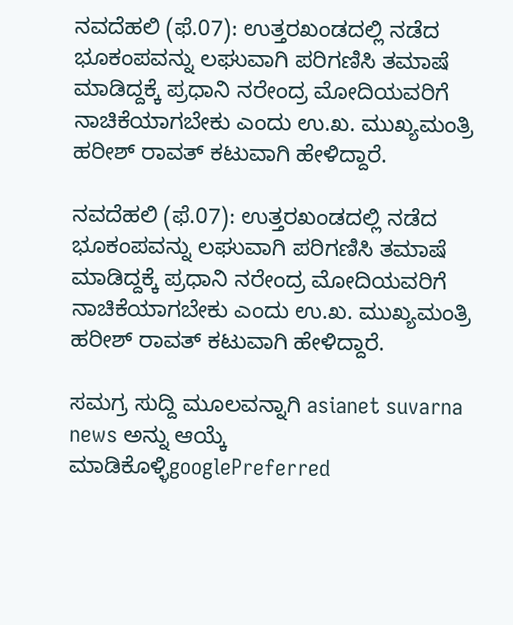ನವದೆಹಲಿ (ಫೆ.07): ಉತ್ತರಖಂಡದಲ್ಲಿ ನಡೆದ ಭೂಕಂಪವನ್ನು ಲಘುವಾಗಿ ಪರಿಗಣಿಸಿ ತಮಾಷೆ ಮಾಡಿದ್ದಕ್ಕೆ ಪ್ರಧಾನಿ ನರೇಂದ್ರ ಮೋದಿಯವರಿಗೆ ನಾಚಿಕೆಯಾಗಬೇಕು ಎಂದು ಉ.ಖ. ಮುಖ್ಯಮಂತ್ರಿ ಹರೀಶ್ ರಾವತ್ ಕಟುವಾಗಿ ಹೇಳಿದ್ದಾರೆ.

ನವದೆಹಲಿ (ಫೆ.07): ಉತ್ತರಖಂಡದಲ್ಲಿ ನಡೆದ ಭೂಕಂಪವನ್ನು ಲಘುವಾಗಿ ಪರಿಗಣಿಸಿ ತಮಾಷೆ ಮಾಡಿದ್ದಕ್ಕೆ ಪ್ರಧಾನಿ ನರೇಂದ್ರ ಮೋದಿಯವರಿಗೆ ನಾಚಿಕೆಯಾಗಬೇಕು ಎಂದು ಉ.ಖ. ಮುಖ್ಯಮಂತ್ರಿ ಹರೀಶ್ ರಾವತ್ ಕಟುವಾಗಿ ಹೇಳಿದ್ದಾರೆ.

ಸಮಗ್ರ ಸುದ್ದಿ ಮೂಲವನ್ನಾಗಿ asianet suvarna news ಅನ್ನು ಆಯ್ಕೆ ಮಾಡಿಕೊಳ್ಳಿgooglePreferred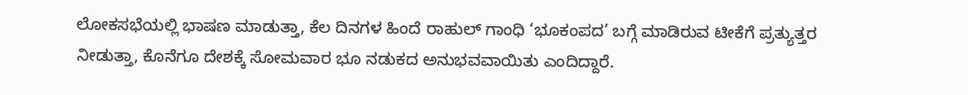ಲೋಕಸಭೆಯಲ್ಲಿ ಭಾಷಣ ಮಾಡುತ್ತಾ, ಕೆಲ ದಿನಗಳ ಹಿಂದೆ ರಾಹುಲ್ ಗಾಂಧಿ ‘ಭೂಕಂಪದ’ ಬಗ್ಗೆ ಮಾಡಿರುವ ಟೀಕೆಗೆ ಪ್ರತ್ಯುತ್ತರ ನೀಡುತ್ತಾ, ಕೊನೆಗೂ ದೇಶಕ್ಕೆ ಸೋಮವಾರ ಭೂ ನಡುಕದ ಅನುಭವವಾಯಿತು ಎಂದಿದ್ದಾರೆ.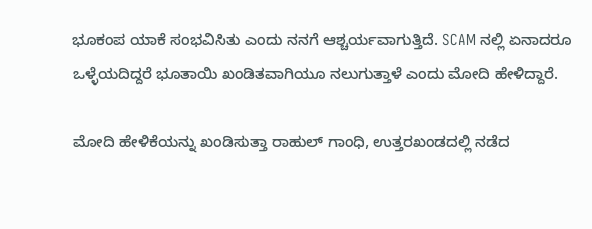ಭೂಕಂಪ ಯಾಕೆ ಸಂಭವಿಸಿತು ಎಂದು ನನಗೆ ಆಶ್ಚರ್ಯವಾಗುತ್ತಿದೆ. SCAM ನಲ್ಲಿ ಏನಾದರೂ ಒಳ್ಳೆಯದಿದ್ದರೆ ಭೂತಾಯಿ ಖಂಡಿತವಾಗಿಯೂ ನಲುಗುತ್ತಾಳೆ ಎಂದು ಮೋದಿ ಹೇಳಿದ್ದಾರೆ.

ಮೋದಿ ಹೇಳಿಕೆಯನ್ನು ಖಂಡಿಸುತ್ತಾ ರಾಹುಲ್ ಗಾಂಧಿ, ಉತ್ತರಖಂಡದಲ್ಲಿ ನಡೆದ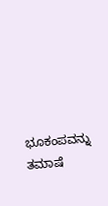ಭೂಕಂಪವನ್ನು ತಮಾಷೆ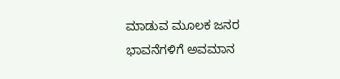ಮಾಡುವ ಮೂಲಕ ಜನರ ಭಾವನೆಗಳಿಗೆ ಅವಮಾನ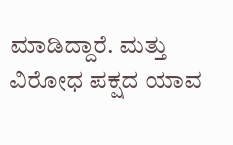ಮಾಡಿದ್ದಾರೆ. ಮತ್ತು ವಿರೋಧ ಪಕ್ಷದ ಯಾವ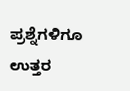ಪ್ರಶ್ನೆಗಳಿಗೂ ಉತ್ತರ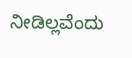ನೀಡಿಲ್ಲವೆಂದು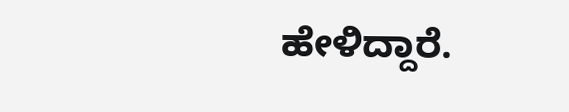ಹೇಳಿದ್ದಾರೆ.